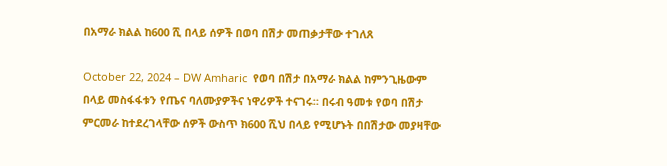በአማራ ክልል ከ600 ሺ በላይ ሰዎች በወባ በሽታ መጠቃታቸው ተገለጸ

October 22, 2024 – DW Amharic  የወባ በሽታ በአማራ ክልል ከምንጊዜውም በላይ መስፋፋቱን የጤና ባለሙያዎችና ነዋሪዎች ተናገሩ። በሩብ ዓመቱ የወባ በሽታ ምርመራ ከተደረገላቸው ሰዎች ውስጥ ክ600 ሺህ በላይ የሚሆኑት በበሽታው መያዛቸው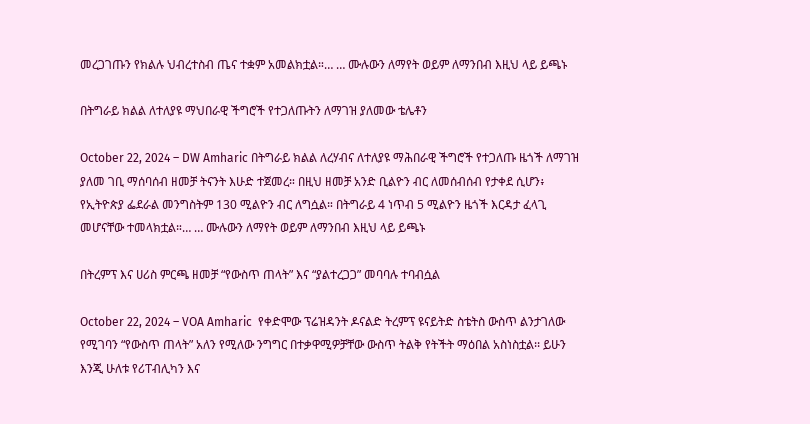መረጋገጡን የክልሉ ህብረተስብ ጤና ተቋም አመልክቷል።… … ሙሉውን ለማየት ወይም ለማንበብ እዚህ ላይ ይጫኑ

በትግራይ ክልል ለተለያዩ ማህበራዊ ችግሮች የተጋለጡትን ለማገዝ ያለመው ቴሌቶን

October 22, 2024 – DW Amharic በትግራይ ክልል ለረሃብና ለተለያዩ ማሕበራዊ ችግሮች የተጋለጡ ዜጎች ለማገዝ ያለመ ገቢ ማሰባሰብ ዘመቻ ትናንት እሁድ ተጀመረ። በዚህ ዘመቻ አንድ ቢልዮን ብር ለመሰብሰብ የታቀደ ሲሆን፥ የኢትዮጵያ ፌደራል መንግስትም 130 ሚልዮን ብር ለግሷል። በትግራይ 4 ነጥብ 5 ሚልዮን ዜጎች እርዳታ ፈላጊ መሆናቸው ተመላክቷል።… … ሙሉውን ለማየት ወይም ለማንበብ እዚህ ላይ ይጫኑ

በትረምፕ እና ሀሪስ ምርጫ ዘመቻ “የውስጥ ጠላት” እና “ያልተረጋጋ” መባባሉ ተባብሷል

October 22, 2024 – VOA Amharic  የቀድሞው ፕሬዝዳንት ዶናልድ ትረምፕ ዩናይትድ ስቴትስ ውስጥ ልንታገለው የሚገባን “የውስጥ ጠላት” አለን የሚለው ንግግር በተቃዋሚዎቻቸው ውስጥ ትልቅ የትችት ማዕበል አስነስቷል፡፡ ይሁን እንጂ ሁለቱ የሪፐብሊካን እና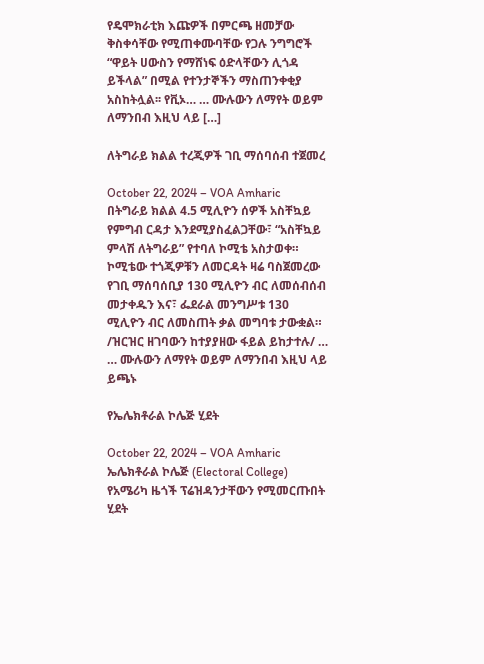የዴሞክራቲክ እጩዎች በምርጫ ዘመቻው ቅስቀሳቸው የሚጠቀሙባቸው የጋሉ ንግግሮች “ዋይት ሀውስን የማሸነፍ ዕድላቸውን ሊጎዳ ይችላል” በሚል የተንታኞችን ማስጠንቀቂያ አስከትሏል፡፡ የቪኦ… … ሙሉውን ለማየት ወይም ለማንበብ እዚህ ላይ […]

ለትግራይ ክልል ተረጂዎች ገቢ ማሰባሰብ ተጀመረ

October 22, 2024 – VOA Amharic  በትግራይ ክልል 4.5 ሚሊዮን ሰዎች አስቸኳይ የምግብ ርዳታ እንደሚያስፈልጋቸው፣ “አስቸኳይ ምላሽ ለትግራይ” የተባለ ኮሚቴ አስታወቀ። ኮሚቴው ተጎጂዎቹን ለመርዳት ዛሬ ባስጀመረው የገቢ ማሰባሰቢያ 130 ሚሊዮን ብር ለመሰብሰብ መታቀዱን እና፣ ፌደራል መንግሥቱ 130 ሚሊዮን ብር ለመስጠት ቃል መግባቱ ታውቋል። /ዝርዝር ዘገባውን ከተያያዘው ፋይል ይከታተሉ/ … … ሙሉውን ለማየት ወይም ለማንበብ እዚህ ላይ ይጫኑ

የኤሌክቶራል ኮሌጅ ሂደት

October 22, 2024 – VOA Amharic  ኤሌክቶራል ኮሌጅ (Electoral College) የአሜሪካ ዜጎች ፕሬዝዳንታቸውን የሚመርጡበት ሂደት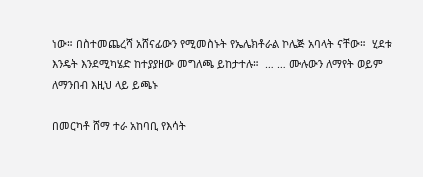ነው። በስተመጨረሻ አሸናፊውን የሚመስኑት የኤሌክቶራል ኮሌጅ አባላት ናቸው።  ሂደቱ እንዴት እንደሚካሄድ ከተያያዘው መግለጫ ይከታተሉ።  … … ሙሉውን ለማየት ወይም ለማንበብ እዚህ ላይ ይጫኑ

በመርካቶ ሸማ ተራ አከባቢ የእሳት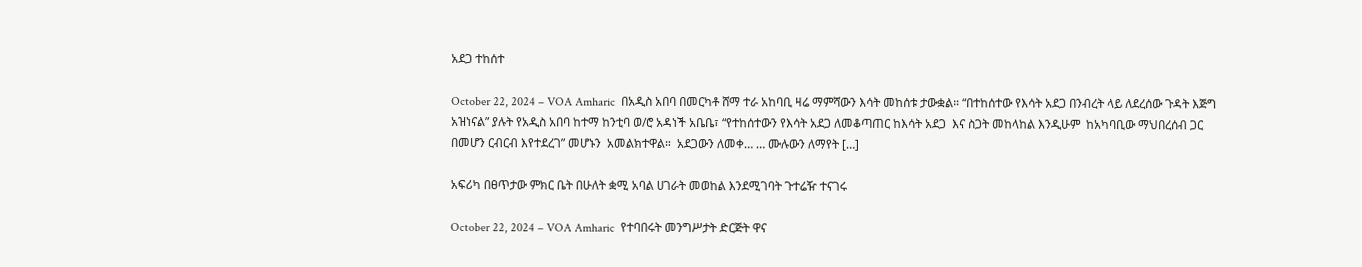አደጋ ተከሰተ

October 22, 2024 – VOA Amharic  በአዲስ አበባ በመርካቶ ሸማ ተራ አከባቢ ዛሬ ማምሻውን እሳት መከሰቱ ታውቋል። “በተከሰተው የእሳት አደጋ በንብረት ላይ ለደረሰው ጉዳት እጅግ አዝነናል” ያሉት የአዲስ አበባ ከተማ ከንቲባ ወ/ሮ አዳነች አቤቤ፣ “የተከሰተውን የእሳት አደጋ ለመቆጣጠር ከእሳት አደጋ  እና ስጋት መከላከል እንዲሁም  ከአካባቢው ማህበረሰብ ጋር በመሆን ርብርብ እየተደረገ” መሆኑን  አመልክተዋል።  አደጋውን ለመቀ… … ሙሉውን ለማየት […]

አፍሪካ በፀጥታው ምክር ቤት በሁለት ቋሚ አባል ሀገራት መወከል እንደሚገባት ጉተሬዥ ተናገሩ

October 22, 2024 – VOA Amharic  የተባበሩት መንግሥታት ድርጅት ዋና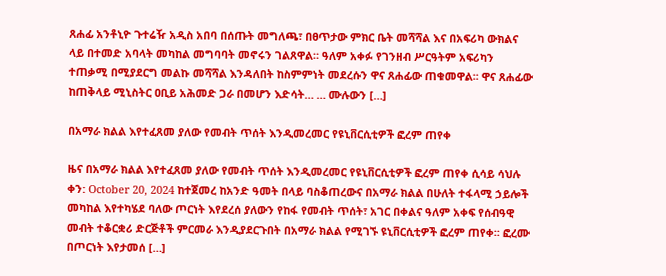ጸሐፊ አንቶኒዮ ጉተሬዥ አዲስ አበባ በሰጡት መግለጫ፣ በፀጥታው ምክር ቤት መሻሻል እና በአፍሪካ ውክልና ላይ በተመድ አባላት መካከል መግባባት መኖሩን ገልጸዋል። ዓለም አቀፉ የገንዘብ ሥርዓትም አፍሪካን ተጠቃሚ በሚያደርግ መልኩ መሻሻል እንዳለበት ከስምምነት መደረሱን ዋና ጸሐፊው ጠቁመዋል፡፡ ዋና ጸሐፊው ከጠቅላይ ሚኒስትር ዐቢይ አሕመድ ጋራ በመሆን እድሳት… … ሙሉውን […]

በአማራ ክልል እየተፈጸመ ያለው የመብት ጥሰት እንዲመረመር የዩኒቨርሲቲዎች ፎረም ጠየቀ

ዜና በአማራ ክልል እየተፈጸመ ያለው የመብት ጥሰት እንዲመረመር የዩኒቨርሲቲዎች ፎረም ጠየቀ ሲሳይ ሳህሉ ቀን: October 20, 2024 ከተጀመረ ከአንድ ዓመት በላይ ባስቆጠረውና በአማራ ክልል በሁለት ተፋላሚ ኃይሎች መካከል እየተካሄደ ባለው ጦርነት እየደረሰ ያለውን የከፋ የመብት ጥሰት፣ አገር በቀልና ዓለም አቀፍ የሰብዓዊ መብት ተቆርቋሪ ድርጅቶች ምርመራ እንዲያደርጉበት በአማራ ክልል የሚገኙ ዩኒቨርሲቲዎች ፎረም ጠየቀ፡፡ ፎረሙ በጦርነት እየታመሰ […]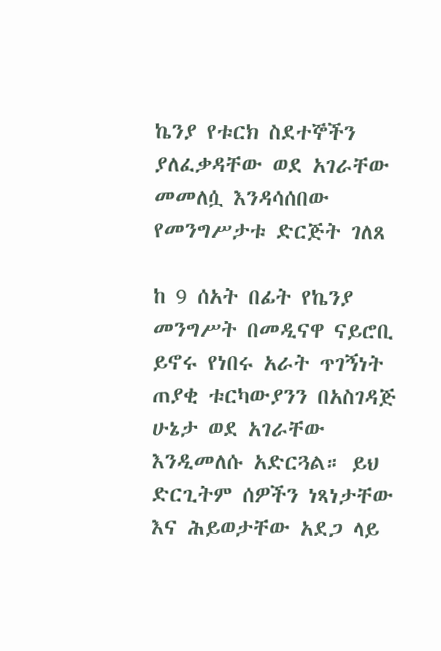ኬንያ የቱርክ ስደተኞችን ያለፈቃዳቸው ወደ አገራቸው መመለሷ እንዳሳሰበው የመንግሥታቱ ድርጅት ገለጸ

ከ 9 ሰአት በፊት የኬንያ መንግሥት በመዲናዋ ናይሮቢ ይኖሩ የነበሩ አራት ጥገኝነት ጠያቂ ቱርካውያንን በአስገዳጅ ሁኔታ ወደ አገራቸው እንዲመለሱ አድርጓል። ይህ ድርጊትም ሰዎችን ነጻነታቸው እና ሕይወታቸው አደጋ ላይ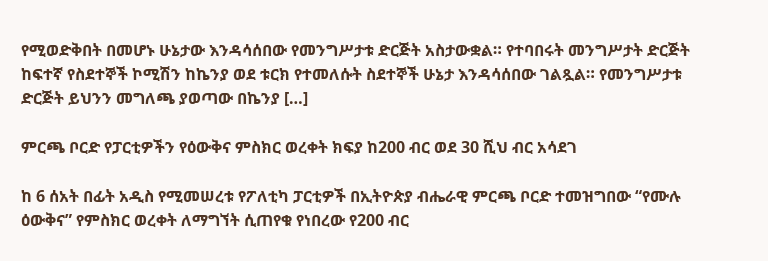የሚወድቅበት በመሆኑ ሁኔታው እንዳሳሰበው የመንግሥታቱ ድርጅት አስታውቋል። የተባበሩት መንግሥታት ድርጅት ከፍተኛ የስደተኞች ኮሚሽን ከኬንያ ወደ ቱርክ የተመለሱት ስደተኞች ሁኔታ እንዳሳሰበው ገልጿል። የመንግሥታቱ ድርጅት ይህንን መግለጫ ያወጣው በኬንያ […]

ምርጫ ቦርድ የፓርቲዎችን የዕውቅና ምስክር ወረቀት ክፍያ ከ200 ብር ወደ 30 ሺህ ብር አሳደገ

ከ 6 ሰአት በፊት አዲስ የሚመሠረቱ የፖለቲካ ፓርቲዎች በኢትዮጵያ ብሔራዊ ምርጫ ቦርድ ተመዝግበው “የሙሉ ዕውቅና” የምስክር ወረቀት ለማግኘት ሲጠየቁ የነበረው የ200 ብር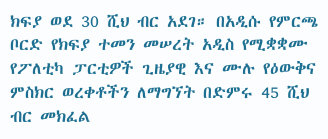ክፍያ ወደ 30 ሺህ ብር አደገ። በአዲሱ የምርጫ ቦርድ የክፍያ ተመን መሠረት አዲስ የሚቋቋሙ የፖለቲካ ፓርቲዎች ጊዜያዊ እና ሙሉ የዕውቅና ምስክር ወረቀቶችን ለማግኘት በድምሩ 45 ሺህ ብር መክፈል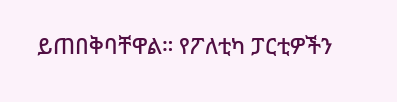ይጠበቅባቸዋል። የፖለቲካ ፓርቲዎችን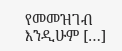የመመዝገብ እንዲሁም […]